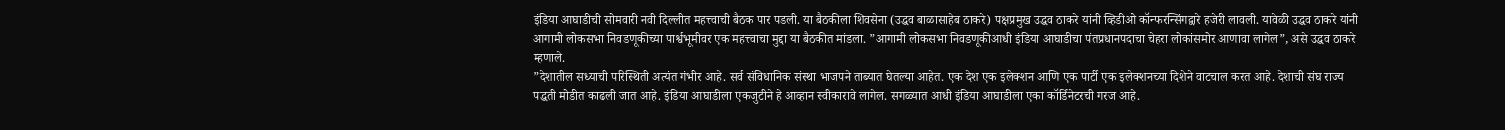इंडिया आघाडीची सोमवारी नवी दिल्लीत महत्त्वाची बैठक पार पडली. या बैठकीला शिवसेना (उद्धव बाळासाहेब ठाकरे) पक्षप्रमुख उद्धव ठाकरे यांनी व्हिडीओ कॉन्फरन्सिंगद्वारे हजेरी लावली. यावेळी उद्धव ठाकरे यांनी आगामी लोकसभा निवडणूकीच्या पार्श्वभूमीवर एक महत्त्वाचा मुद्दा या बैठकीत मांडला. ”आगामी लोकसभा निवडणूकीआधी इंडिया आघाडीचा पंतप्रधानपदाचा चेहरा लोकांसमोर आणावा लागेल”, असे उद्धव ठाकरे म्हणाले.
”देशातील सध्याची परिस्थिती अत्यंत गंभीर आहे. सर्व संविधानिक संस्था भाजपने ताब्यात घेतल्या आहेत. एक देश एक इलेक्शन आणि एक पार्टी एक इलेक्शनच्या दिशेने वाटचाल करत आहे. देशाची संघ राज्य पद्धती मोडीत काढली जात आहे. इंडिया आघाडीला एकजुटीने हे आव्हान स्वीकारावे लागेल. सगळ्यात आधी इंडिया आघाडीला एका कॉर्डिनेटरची गरज आहे.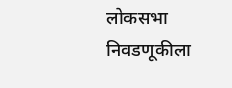लोकसभा निवडणूकीला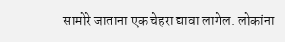सामोरे जाताना एक चेहरा द्यावा लागेल. लोकांना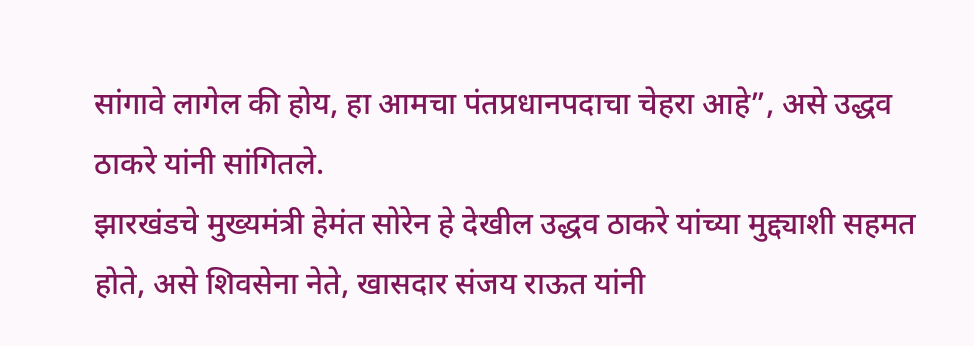सांगावे लागेल की होय, हा आमचा पंतप्रधानपदाचा चेहरा आहे”, असे उद्धव ठाकरे यांनी सांगितले.
झारखंडचे मुख्यमंत्री हेमंत सोरेन हे देखील उद्धव ठाकरे यांच्या मुद्द्याशी सहमत होते, असे शिवसेना नेते, खासदार संजय राऊत यांनी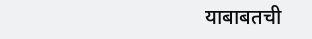याबाबतची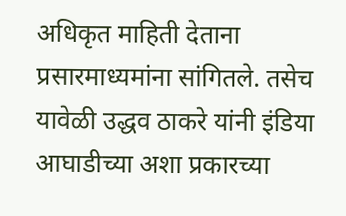अधिकृत माहिती देताना प्रसारमाध्यमांना सांगितले. तसेच यावेळी उद्धव ठाकरे यांनी इंडिया आघाडीच्या अशा प्रकारच्या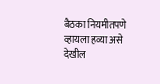बैठका नियमीतपणे व्हायला हव्या असे देखील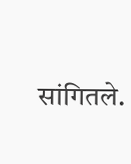सांगितले.